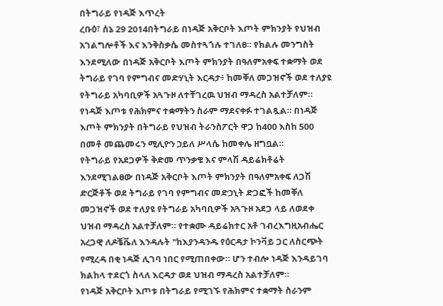በትግራይ የነዳጅ እጥረት
ረቡዕ፣ ሰኔ 29 2014በትግራይ በነዳጅ አቅርቦት እጦት ምክንያት የህዝብ አገልግሎቶች እና እንቅስቃሴ መስተጓጎሉ ተገለፀ። የክልሉ መንግስት እንደሚለው በነዳጅ አቅርቦት እጦት ምክንያት በዓለምአቀፍ ተቋማት ወደ ትግራይ የገባ የምግብና መድሃኒት እርዳታ፥ ከመቐለ መጋዝኖች ወደ ተለያዩ የትግራይ አካባቢዎች አጓጉዞ ለተቸገረዉ ህዝብ ማዳረስ አልተቻለም። የነዳጅ እጦቱ የሕክምና ተቋማትን ስራም ማደናቀፉ ተገልጿል። በነዳጅ እጦት ምክንያት በትግራይ የህዝብ ትራንስፖርት ዋጋ ከ400 እስከ 500 በመቶ መጨመሩን ሚሊዮን ኃይለ ሥላሴ ከመቀሌ ዘግቧል።
የትግራይ የአደጋዎች ቅድመ ጥንቃቄ እና ምላሽ ዳይሬክቶሬት እንደሚገልፀው በነዳጅ አቅርቦት እጦት ምክንያት በዓለምአቀፍ ለጋሽ ድርጅቶች ወደ ትግራይ የገባ የምግብና መድኃኒት ድጋፎች ከመቐለ መጋዝኖች ወደ ተለያዩ የትግራይ አካባቢዎች አጓጉዞ አደጋ ላይ ለወደቀ ህዝብ ማዳረስ አልተቻለም። የተቋሙ ዳይሬክተር አቶ ገብረእግዚአብሔር አረጋዊ ለዶቼቬለ እንዳሉት "ከእያንዳንዱ የዕርዳታ ኮንቫይ ጋር ለስርጭት የሚረዳ በቂ ነዳጅ ሊገባ ነበር የሚጠበቀው። ሆን ተብሎ ነዳጅ እንዳይገባ ክልከላ ተደርጎ ስላለ እርዳታ ወደ ህዝብ ማዳረስ አልተቻለም።
የነዳጅ አቅርቦት እጦቱ በትግራይ የሚገኙ የሕክምና ተቋማት ስራንም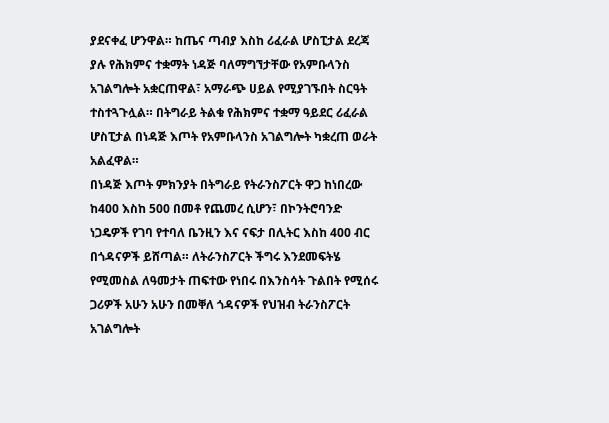ያደናቀፈ ሆንዋል። ከጤና ጣብያ እስከ ሪፈራል ሆስፒታል ደረጃ ያሉ የሕክምና ተቋማት ነዳጅ ባለማግኘታቸው የአምቡላንስ አገልግሎት አቋርጠዋል፣ አማራጭ ሀይል የሚያገኙበት ስርዓት ተስተጓጉሏል። በትግራይ ትልቁ የሕክምና ተቋማ ዓይደር ሪፈራል ሆስፒታል በነዳጅ እጦት የአምቡላንስ አገልግሎት ካቋረጠ ወራት አልፈዋል።
በነዳጅ እጦት ምክንያት በትግራይ የትራንስፖርት ዋጋ ከነበረው ከ400 እስከ 500 በመቶ የጨመረ ሲሆን፣ በኮንትሮባንድ ነጋዴዎች የገባ የተባለ ቤንዚን እና ናፍታ በሊትር እስከ 400 ብር በጎዳናዎች ይሸጣል። ለትራንስፖርት ችግሩ እንደመፍትሄ የሚመስል ለዓመታት ጠፍተው የነበሩ በእንስሳት ጉልበት የሚሰሩ ጋሪዎች አሁን አሁን በመቐለ ጎዳናዎች የህዝብ ትራንስፖርት አገልግሎት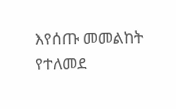እየሰጡ መመልከት የተለመደ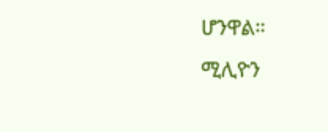ሆንዋል።
ሚሊዮን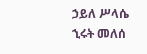ኃይለ ሥላሴ
ኂሩት መለሰ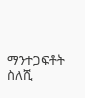ማንተጋፍቶት ስለሺ